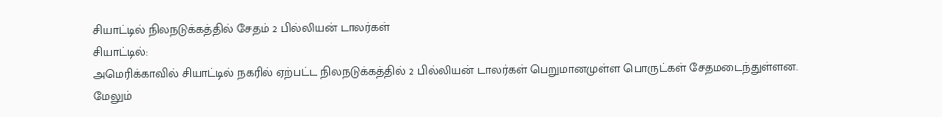சியாட்டில் நிலநடுக்கத்தில் சேதம் 2 பில்லியன் டாலர்கள்
சியாட்டில்:
அமெரிக்காவில் சியாட்டில் நகரில் ஏற்பட்ட நிலநடுக்கத்தில் 2 பில்லியன் டாலர்கள் பெறுமானமுள்ள பொருட்கள் சேதமடைந்துள்ளன.
மேலும்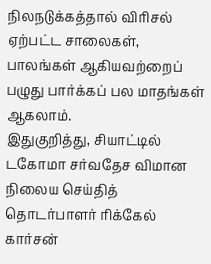நிலநடுக்கத்தால் விரிசல் ஏற்பட்ட சாலைகள், பாலங்கள் ஆகியவற்றைப் பழுது பார்க்கப் பல மாதங்கள் ஆகலாம்.
இதுகுறித்து, சியாட்டில் டகோமா சர்வதேச விமான நிலைய செய்தித் தொடர்பாளர் ரிக்கேல் கார்சன்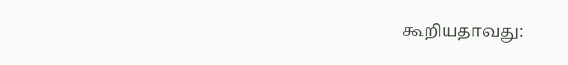கூறியதாவது: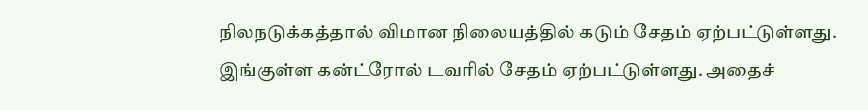நிலநடுக்கத்தால் விமான நிலையத்தில் கடும் சேதம் ஏற்பட்டுள்ளது. இங்குள்ள கன்ட்ரோல் டவரில் சேதம் ஏற்பட்டுள்ளது. அதைச்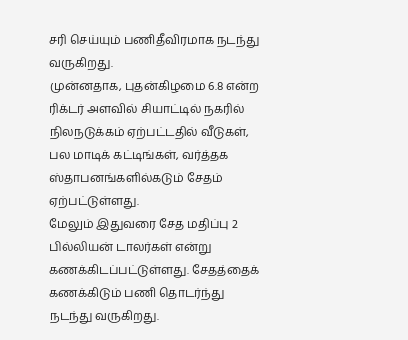சரி செய்யும் பணிதீவிரமாக நடந்து வருகிறது.
முன்னதாக, புதன்கிழமை 6.8 என்ற ரிக்டர் அளவில் சியாட்டில் நகரில் நிலநடுக்கம் ஏற்பட்டதில் வீடுகள், பல மாடிக் கட்டிங்கள், வர்த்தக ஸ்தாபனங்களில்கடும் சேதம் ஏற்பட்டுள்ளது.
மேலும் இதுவரை சேத மதிப்பு 2 பில்லியன் டாலர்கள் என்று கணக்கிடப்பட்டுள்ளது. சேதத்தைக் கணக்கிடும் பணி தொடர்ந்து நடந்து வருகிறது.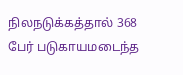நிலநடுக்கத்தால் 368 பேர் படுகாயமடைந்த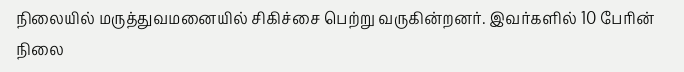நிலையில் மருத்துவமனையில் சிகிச்சை பெற்று வருகின்றனர். இவர்களில் 10 பேரின் நிலை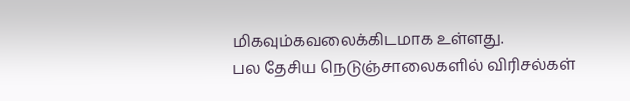மிகவும்கவலைக்கிடமாக உள்ளது.
பல தேசிய நெடுஞ்சாலைகளில் விரிசல்கள்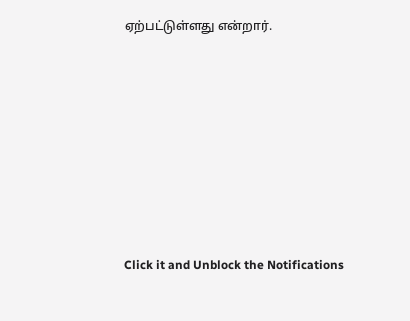ஏற்பட்டுள்ளது என்றார்.












Click it and Unblock the Notifications